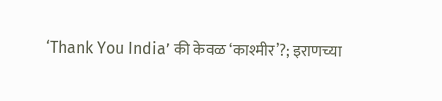‘Thank You India’ की केवळ ‘काश्मीर’?; इराणच्या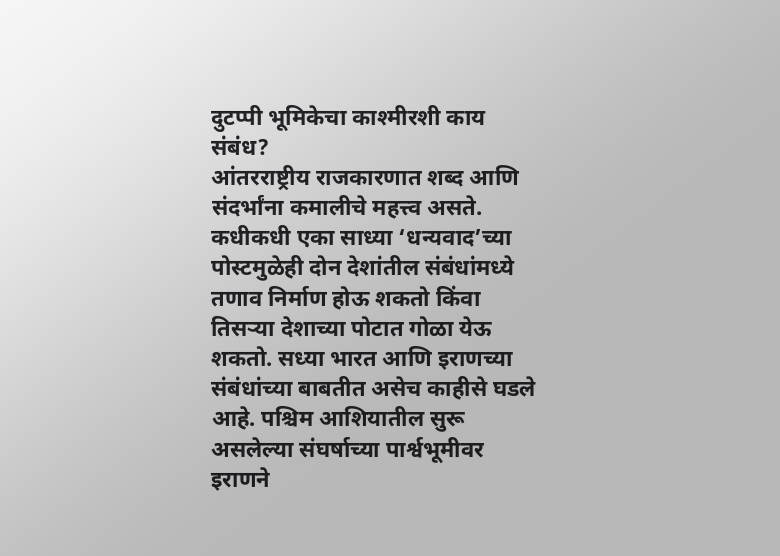दुटप्पी भूमिकेचा काश्मीरशी काय संबंध?
आंतरराष्ट्रीय राजकारणात शब्द आणि संदर्भांना कमालीचे महत्त्व असते. कधीकधी एका साध्या ‘धन्यवाद’च्या पोस्टमुळेही दोन देशांतील संबंधांमध्ये तणाव निर्माण होऊ शकतो किंवा तिसऱ्या देशाच्या पोटात गोळा येऊ शकतो. सध्या भारत आणि इराणच्या संबंधांच्या बाबतीत असेच काहीसे घडले आहे. पश्चिम आशियातील सुरू असलेल्या संघर्षाच्या पार्श्वभूमीवर इराणने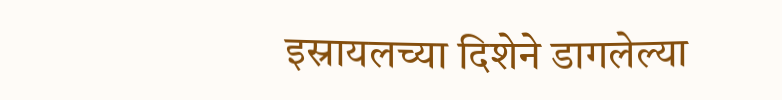इस्रायलच्या दिशेने डागलेल्या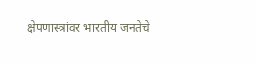क्षेपणास्त्रांवर भारतीय जनतेचे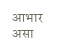आभार असा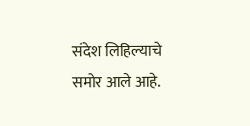संदेश लिहिल्याचे समोर आले आहे.